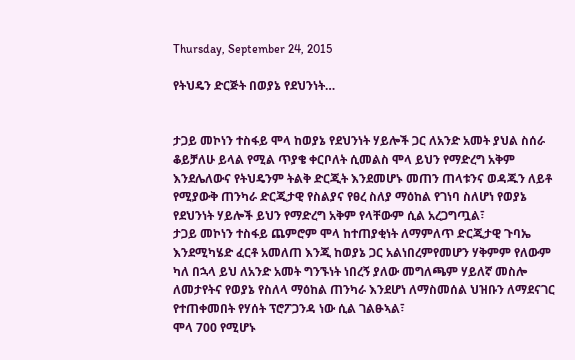Thursday, September 24, 2015

የትህዴን ድርጅት በወያኔ የደህንነት…


ታጋይ መኮነን ተስፋይ ሞላ ከወያኔ የደህንነት ሃይሎች ጋር ለአንድ አመት ያህል ስሰራ ቆይቻለሁ ይላል የሚል ጥያቄ ቀርቦለት ሲመልስ ሞላ ይህን የማድረግ አቅም እንደሌለውና የትህዴንም ትልቅ ድርጂት እንደመሆኑ መጠን ጠላቱንና ወዳጁን ለይቶ የሚያውቅ ጠንካራ ድርጂታዊ የስልያና የፀረ ስለያ ማዕከል የገነባ ስለሆነ የወያኔ የደህንነት ሃይሎች ይህን የማድረግ አቅም የላቸውም ሲል አረጋግጧል፣
ታጋይ መኮነን ተስፋይ ጨምሮም ሞላ ከተጠያቂነት ለማምለጥ ድርጂታዊ ጉባኤ እንደሚካሄድ ፈርቶ አመለጠ እንጂ ከወያኔ ጋር አልነበረምየመሆን ሃቅምም የለውም ካለ በኋላ ይህ ለአንድ አመት ግንኙነት ነበረኝ ያለው መግለጫም ሃይለኛ መስሎ ለመታየትና የወያኔ የስለላ ማዕከል ጠንካራ እንደሆነ ለማስመሰል ህዝቡን ለማደናገር የተጠቀመበት የሃሰት ፕሮፖጋንዳ ነው ሲል ገልፁኣል፣
ሞላ 700 የሚሆኑ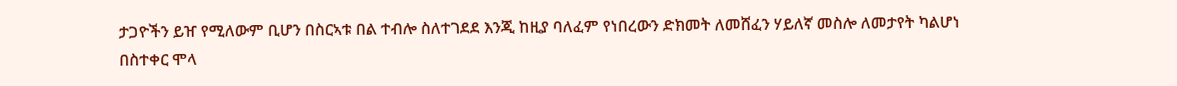ታጋዮችን ይዠ የሚለውም ቢሆን በስርኣቱ በል ተብሎ ስለተገደደ እንጂ ከዚያ ባለፈም የነበረውን ድክመት ለመሸፈን ሃይለኛ መስሎ ለመታየት ካልሆነ በስተቀር ሞላ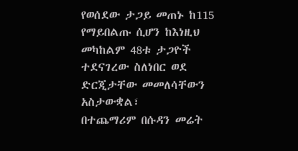የወሰደው ታጋይ መጠኑ ከ115 የማይበልጡ ሲሆን ከእነዚህ መካከልም 48ቱ ታጋዮች ተደናገረው ስለነበር ወደ ድርጂታቸው መመለሳቸውን አስታውቋል፣
በተጨማሪም በሱዳን መሬት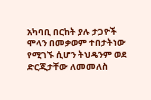አካባቢ በርከት ያሉ ታጋዮች ሞላን በመቃወም ተበታትነው የሚገኙ ሲሆን ትህዴንም ወደ ድርጂታቸው ለመመለስ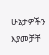ሁኔታዎችን እያመቻቸ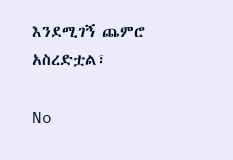እንደሚገኝ ጨምሮ አስረድቷል፣

No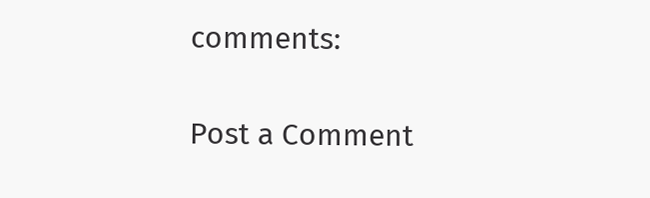comments:

Post a Comment